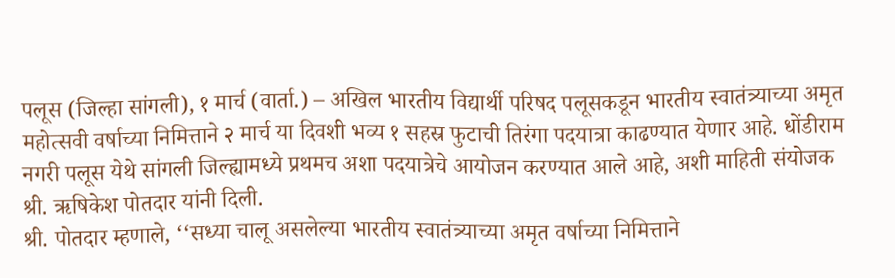पलूस (जिल्हा सांगली), १ मार्च (वार्ता.) – अखिल भारतीय विद्यार्थी परिषद पलूसकडून भारतीय स्वातंत्र्याच्या अमृत महोत्सवी वर्षाच्या निमित्ताने २ मार्च या दिवशी भव्य १ सहस्र फुटाची तिरंगा पदयात्रा काढण्यात येणार आहे. धोंडीराम नगरी पलूस येथे सांगली जिल्ह्यामध्ये प्रथमच अशा पदयात्रेचे आयोजन करण्यात आले आहे, अशी माहिती संयोजक श्री. ऋषिकेश पोतदार यांनी दिली.
श्री. पोतदार म्हणाले, ‘‘सध्या चालू असलेल्या भारतीय स्वातंत्र्याच्या अमृत वर्षाच्या निमित्ताने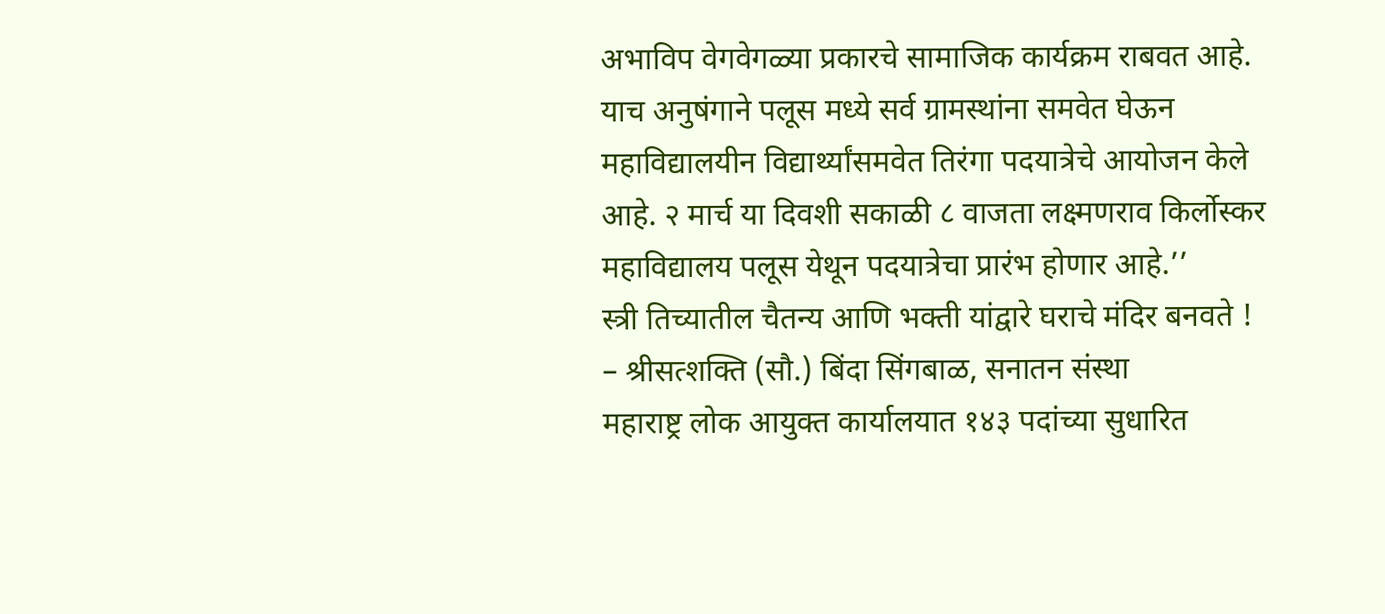अभाविप वेगवेगळ्या प्रकारचे सामाजिक कार्यक्रम राबवत आहे. याच अनुषंगाने पलूस मध्ये सर्व ग्रामस्थांना समवेत घेऊन महाविद्यालयीन विद्यार्थ्यांसमवेत तिरंगा पदयात्रेचे आयोजन केले आहे. २ मार्च या दिवशी सकाळी ८ वाजता लक्ष्मणराव किर्लोस्कर महाविद्यालय पलूस येथून पदयात्रेचा प्रारंभ होणार आहे.’’
स्त्री तिच्यातील चैतन्य आणि भक्ती यांद्वारे घराचे मंदिर बनवते ! – श्रीसत्शक्ति (सौ.) बिंदा सिंगबाळ, सनातन संस्था
महाराष्ट्र लोक आयुक्त कार्यालयात १४३ पदांच्या सुधारित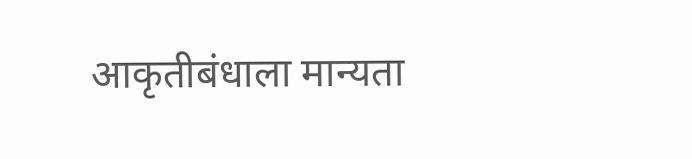आकृतीबंधाला मान्यता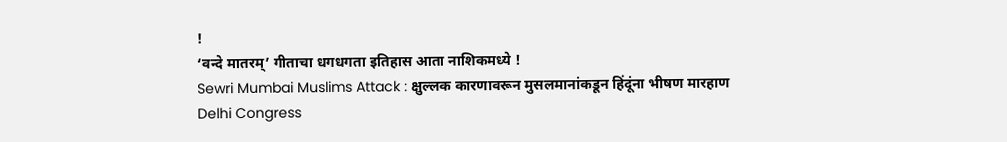!
‘वन्दे मातरम्’ गीताचा धगधगता इतिहास आता नाशिकमध्ये !
Sewri Mumbai Muslims Attack : क्षुल्लक कारणावरून मुसलमानांकडून हिंदूंना भीषण मारहाण
Delhi Congress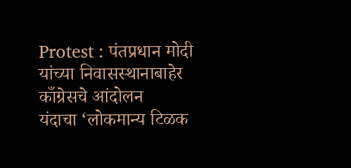Protest : पंतप्रधान मोदी यांच्या निवासस्थानाबाहेर काँग्रेसचे आंदोलन
यंदाचा ‘लोकमान्य टिळक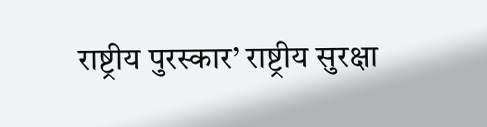राष्ट्रीय पुरस्कार’ राष्ट्रीय सुरक्षा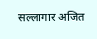सल्लागार अजित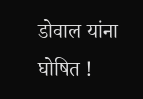डोवाल यांना घोषित !